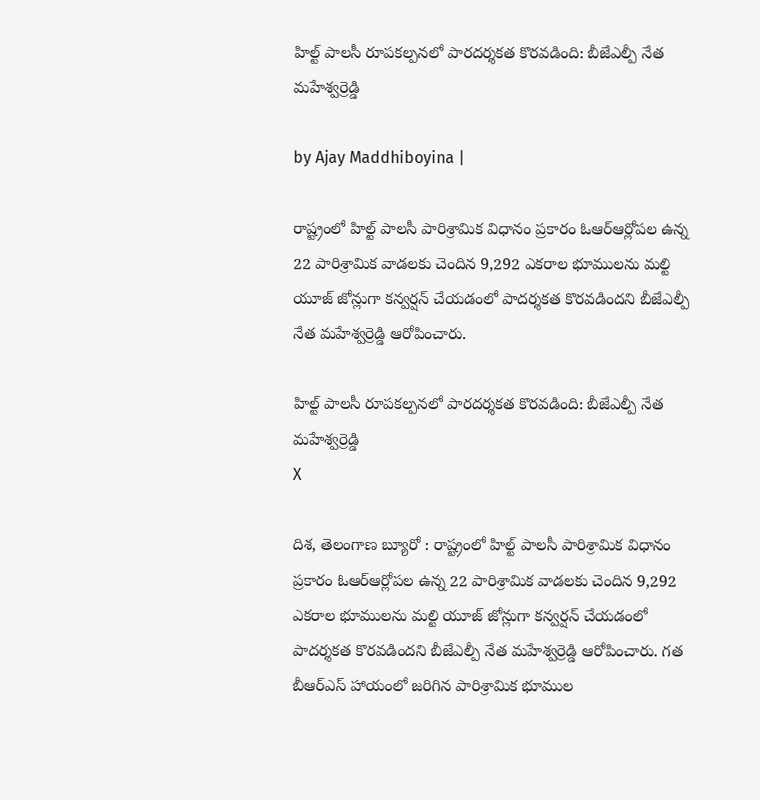హిల్ట్ పాలసీ రూపకల్పనలో పారదర్శకత కొరవడింది: బీజేఎల్పీ నేత మహేశ్వర్రెడ్డి

by Ajay Maddhiboyina |

రాష్ట్రంలో హిల్ట్ పాల‌సీ పారిశ్రామిక విధానం ప్రకారం ఓఆర్ఆర్లోప‌ల ఉన్న 22 పారిశ్రామిక వాడ‌లకు చెందిన 9,292 ఎక‌రాల భూముల‌ను మ‌ల్టి యూజ్ జోన్లుగా క‌న్వర్షన్ చేయ‌డ‌ంలో పాదర్శకత కొర‌వ‌డిందని బీజేఎల్పీ నేత మహేశ్వర్రెడ్డి ఆరోపించారు.

హిల్ట్ పాలసీ రూపకల్పనలో పారదర్శకత కొరవడింది: బీజేఎల్పీ నేత మహేశ్వర్రెడ్డి
X

దిశ, తెలంగాణ బ్యూరో : రాష్ట్రంలో హిల్ట్ పాల‌సీ పారిశ్రామిక విధానం ప్రకారం ఓఆర్ఆర్లోప‌ల ఉన్న 22 పారిశ్రామిక వాడ‌లకు చెందిన 9,292 ఎక‌రాల భూముల‌ను మ‌ల్టి యూజ్ జోన్లుగా క‌న్వర్షన్ చేయ‌డ‌ంలో పాదర్శకత కొర‌వ‌డిందని బీజేఎల్పీ నేత మహేశ్వర్రెడ్డి ఆరోపించారు. గ‌త బీఆర్ఎస్ హాయంలో జ‌రిగిన పారిశ్రామిక భూముల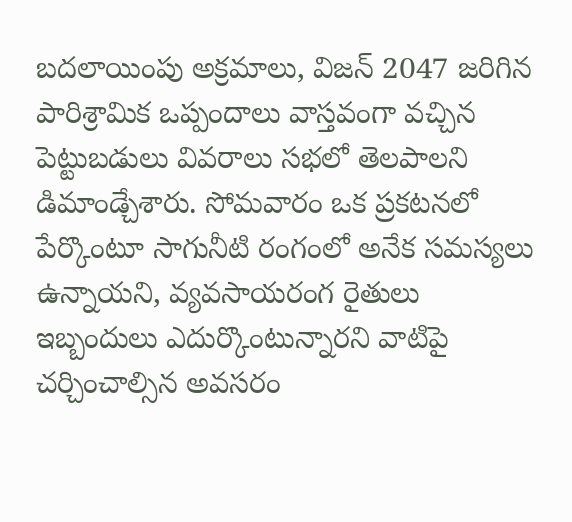బ‌ద‌లాయింపు అక్రమాలు, విజ‌న్ 2047 జ‌రిగిన పారిశ్రామిక ఒప్పందాలు వాస్తవంగా వ‌చ్చిన పెట్టుబ‌డులు వివరాలు సభలో తెలపాలని డిమాండ్చేశారు. సోమవారం ఒక ప్రకటనలో పేర్కొంటూ సాగునీటి రంగంలో అనేక సమస్యలు ఉన్నాయని, వ్యవ‌సాయ‌రంగ రైతులు ఇబ్బందులు ఎదుర్కొంటున్నారని వాటిపై చర్చించాల్సిన అవసరం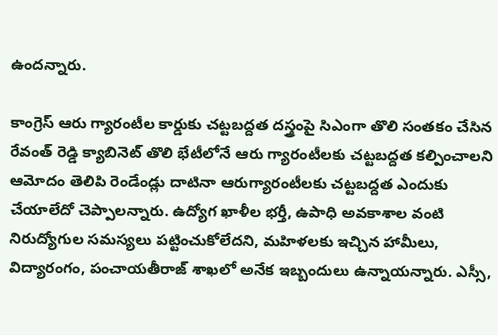ఉందన్నారు.

కాంగ్రెస్ ఆరు గ్యారంటీల కార్డుకు చ‌ట్టబ‌ద్దత దస్త్రంపై సిఎంగా తొలి సంత‌కం చేసిన రేవంత్ రెడ్డి క్యాబినెట్ తొలి భేటీలోనే ఆరు గ్యారంటీల‌కు చ‌ట్టబ‌ద్దత క‌ల్పించాల‌ని ఆమోదం తెలిపి రెండేండ్లు దాటినా ఆరుగ్యారంటీల‌కు చ‌ట్టబ‌ద్దత‌ ఎందుకు చేయాలేదో చెప్పాలన్నారు. ఉద్యోగ ఖాళీల భ‌ర్తీ, ఉపాధి అవ‌కాశాల వంటి నిరుద్యోగుల స‌మ‌స్యలు పట్టించుకోలేదని, మ‌హిళ‌ల‌కు ఇచ్చిన హామీలు, విద్యారంగం, పంచాయ‌తీరాజ్ శాఖలో అనేక ఇబ్బందులు ఉన్నాయన్నారు. ఎస్సీ,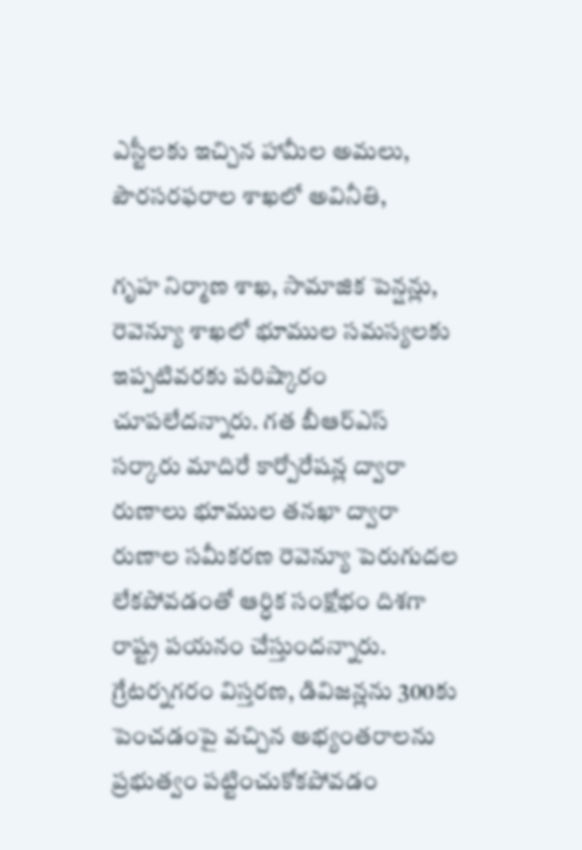ఎస్టీలకు ఇచ్చిన హామీల అమ‌లు, పౌర‌స‌ర‌ఫ‌రాల శాఖ‌లో అవినీతి,

గృహ నిర్మాణ శాఖ, సామాజిక పెన్షన్లు, రెవెన్యూ శాఖలో భూముల స‌మ‌స్యలకు ఇప్పటివరకు పరిష్కారం చూపలేదన్నారు. గ‌త బీఆర్ఎస్ స‌ర్కారు మాదిరే కార్పోరేష‌న్ల ద్వారా రుణాలు భూముల త‌న‌ఖా ద్వారా రుణాల స‌మీక‌ర‌ణ రెవెన్యూ పెరుగుద‌ల లేక‌పోవ‌డంతో ఆర్ధిక సంక్షోభం దిశగా రాష్ట్ర ప‌య‌నం చేస్తుందన్నారు. గ్రేటర్నగరం విస్తరణ, డివిజ‌న్లను 300కు పెంచ‌డంపై వ‌చ్చిన అభ్యంత‌రాల‌ను ప్రభుత్వం ప‌ట్టించుకోక‌పోవ‌డం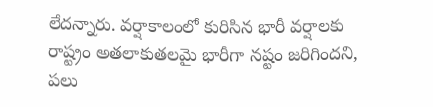లేదన్నారు. వ‌ర్షాకాలంలో కురిసిన భారీ వ‌ర్షాల‌కు రాష్ట్రం అత‌లాకుత‌లమై భారీగా న‌ష్టం జరిగిందని, ప‌లు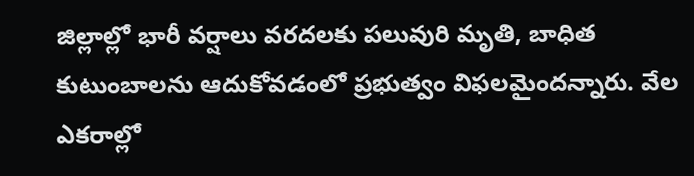జిల్లాల్లో భారీ వ‌ర్షాలు వ‌ర‌ద‌ల‌కు ప‌లువురి మృతి, బాధిత కుటుంబాల‌ను ఆదుకోవ‌డంలో ప్రభుత్వం విఫలమైందన్నారు. వేల ఎక‌రాల్లో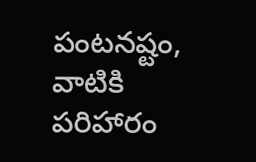పంట‌న‌ష్టం, వాటికి ప‌రిహారం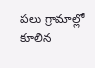ప‌లు గ్రామాల్లో కూలిన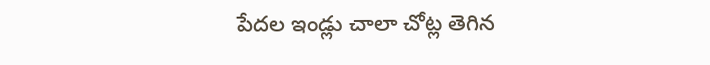పేద‌ల ఇండ్లు చాలా చోట్ల తెగిన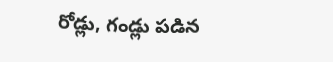రోడ్లు, గండ్లు ప‌డిన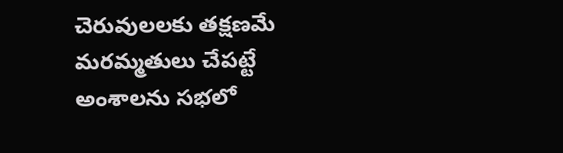చెరువులలకు త‌క్షణ‌మే మ‌ర‌మ్మతులు చేప‌ట్టే అంశాలను సభలో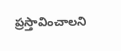ప్రస్తావించాలని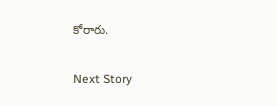కోరారు.

Next Story